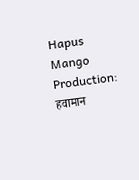Hapus Mango Production: हवामान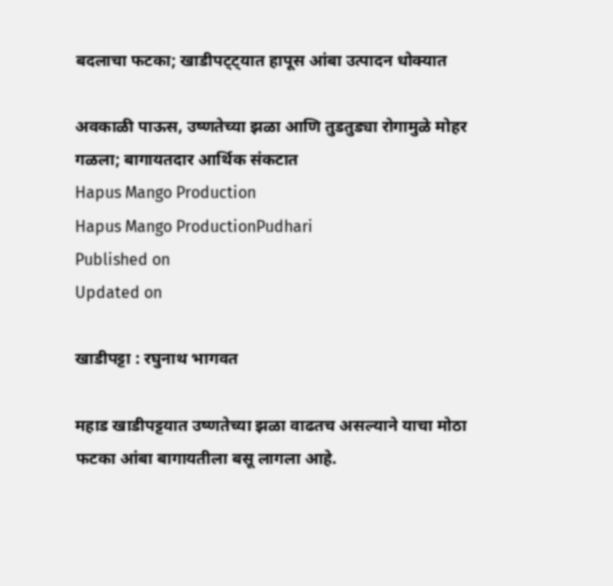बदलाचा फटका; खाडीपट्ट्यात हापूस आंबा उत्पादन धोक्यात

अवकाळी पाऊस, उष्णतेच्या झळा आणि तुडतुड्या रोगामुळे मोहर गळला; बागायतदार आर्थिक संकटात
Hapus Mango Production
Hapus Mango ProductionPudhari
Published on
Updated on

खाडीपट्टा : रघुनाथ भागवत

महाड खाडीपट्टयात उष्णतेच्या झळा वाढतच असल्याने याचा मोठा फटका आंबा बागायतीला बसू लागला आहे.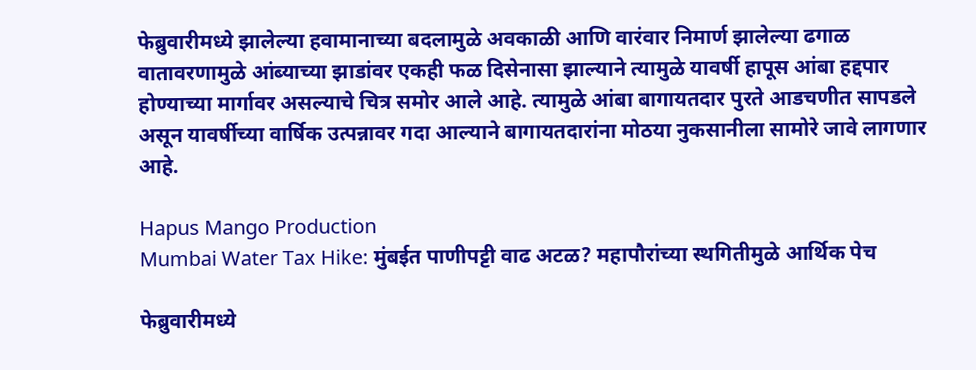फेब्रुवारीमध्ये झालेल्या हवामानाच्या बदलामुळे अवकाळी आणि वारंवार निमार्ण झालेल्या ढगाळ वातावरणामुळे आंब्याच्या झाडांवर एकही फळ दिसेनासा झाल्याने त्यामुळे यावर्षी हापूस आंबा हद्दपार होण्याच्या मार्गावर असल्याचे चित्र समोर आले आहे. त्यामुळे आंबा बागायतदार पुरते आडचणीत सापडले असून यावर्षीच्या वार्षिक उत्पन्नावर गदा आल्याने बागायतदारांना मोठया नुकसानीला सामोरे जावे लागणार आहे.

Hapus Mango Production
Mumbai Water Tax Hike: मुंबईत पाणीपट्टी वाढ अटळ? महापौरांच्या स्थगितीमुळे आर्थिक पेच

फेब्रुवारीमध्ये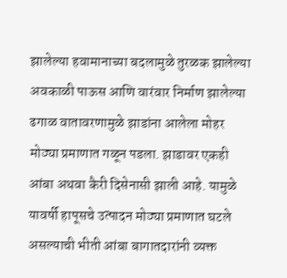झालेल्या हवामानाच्या बदलामुळे तुरळक झालेल्या अवकाळी पाऊस आणि वारंवार निर्माण झालेल्या ढगाळ वातावरणामुळे झाडांना आलेला मोहर मोठ्या प्रमाणात गळून पडला. झाडावर एकही आंबा अथवा कैरी दिसेनासी झाली आहे. यामुळे यावर्षी हापूसचे उत्पादन मोठ्या प्रमाणात घटले असल्याची भीती आंबा बागातदारांनी व्यक्त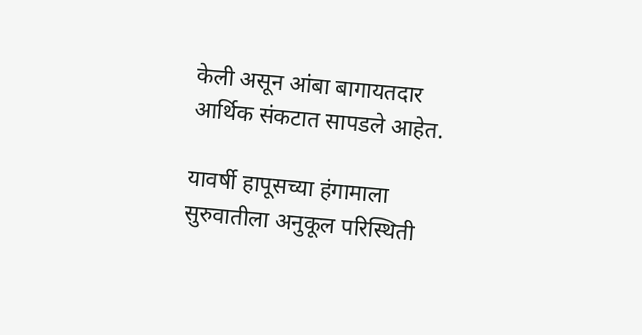केली असून आंबा बागायतदार आर्थिक संकटात सापडले आहेत.

यावर्षी हापूसच्या हंगामाला सुरुवातीला अनुकूल परिस्थिती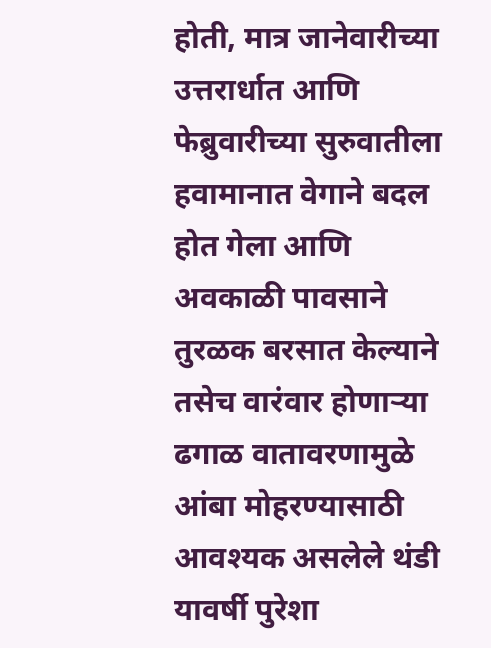होती, मात्र जानेवारीच्या उत्तरार्धात आणि फेब्रुवारीच्या सुरुवातीला हवामानात वेगाने बदल होत गेला आणि अवकाळी पावसाने तुरळक बरसात केल्याने तसेच वारंवार होणाऱ्या ढगाळ वातावरणामुळे आंबा मोहरण्यासाठी आवश्यक असलेले थंडी यावर्षी पुरेशा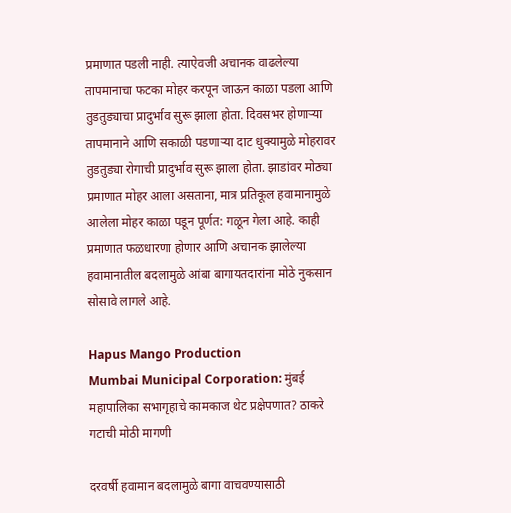प्रमाणात पडली नाही. त्याऐवजी अचानक वाढलेल्या तापमानाचा फटका मोहर करपून जाऊन काळा पडला आणि तुडतुड्याचा प्रादुर्भाव सुरू झाला होता. दिवसभर होणाऱ्या तापमानाने आणि सकाळी पडणाऱ्या दाट धुक्यामुळे मोहरावर तुडतुड्या रोगाची प्रादुर्भाव सुरू झाला होता. झाडांवर मोठ्या प्रमाणात मोहर आला असताना, मात्र प्रतिकूल हवामानामुळे आलेला मोहर काळा पडून पूर्णत: गळून गेला आहे. काही प्रमाणात फळधारणा होणार आणि अचानक झालेल्या हवामानातील बदलामुळे आंबा बागायतदारांना मोठे नुकसान सोसावे लागले आहे.

Hapus Mango Production
Mumbai Municipal Corporation: मुंबई महापालिका सभागृहाचे कामकाज थेट प्रक्षेपणात? ठाकरे गटाची मोठी मागणी

दरवर्षी हवामान बदलामुळे बागा वाचवण्यासाठी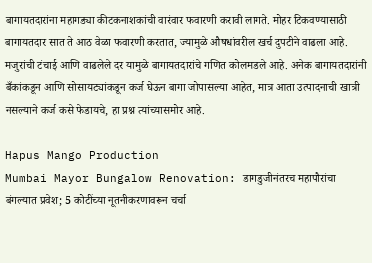बागायतदारांना महागड्या कीटकनाशकांची वारंवार फवारणी करावी लागते. मोहर टिकवण्यासाठी बागायतदार सात ते आठ वेळा फवारणी करतात, ज्यामुळे औषधांवरील खर्च दुपटीने वाढला आहे. मजुरांची टंचाई आणि वाढलेले दर यामुळे बागायतदारांचे गणित कोलमडले आहे. अनेक बागायतदारांनी बँकांकडून आणि सोसायट्यांकडून कर्ज घेऊन बागा जोपासल्या आहेत, मात्र आता उत्पादनाची खात्री नसल्याने कर्ज कसे फेडायचे, हा प्रश्न त्यांच्यासमोर आहे.

Hapus Mango Production
Mumbai Mayor Bungalow Renovation: डागडुजीनंतरच महापौरांचा बंगल्यात प्रवेश; 5 कोटींच्या नूतनीकरणावरून चर्चा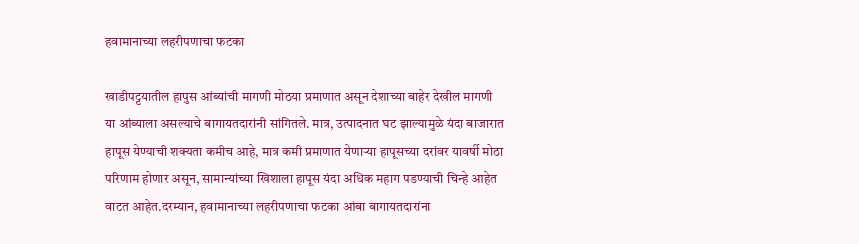हवामानाच्या लहरीपणाचा फटका

खाडीपट्टयातील हापुस आंब्यांची मागणी मोठया प्रमाणात असून देशाच्या बाहेर देखील मागणी या आंब्याला असल्याचे बागायतदारांनी सांगितले. मात्र, उत्पादनात घट झाल्यामुळे यंदा बाजारात हापूस येण्याची शक्यता कमीच आहे, मात्र कमी प्रमाणात येणाऱ्या हापूसच्या दरांवर यावर्षी मोठा परिणाम होणार असून, सामान्यांच्या खिशाला हापूस यंदा अधिक महाग पडण्याची चिन्हे आहेत वाटत आहेत.दरम्यान, हवामानाच्या लहरीपणाचा फटका आंबा बागायतदारांना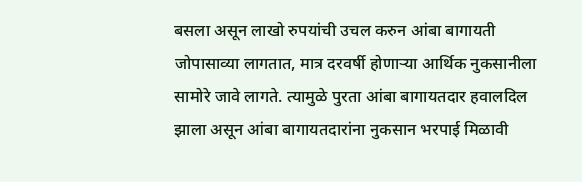बसला असून लाखो रुपयांची उचल करुन आंबा बागायती जोपासाव्या लागतात, मात्र दरवर्षी होणाऱ्या आर्थिक नुकसानीला सामोरे जावे लागते. त्यामुळे पुरता आंबा बागायतदार हवालदिल झाला असून आंबा बागायतदारांना नुकसान भरपाई मिळावी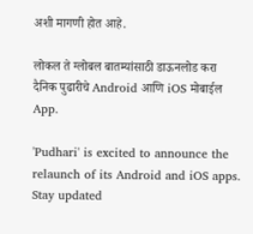अशी मागणी होत आहे.

लोकल ते ग्लोबल बातम्यांसाठी डाऊनलोड करा दैनिक पुढारीचे Android आणि iOS मोबाईल App.

'Pudhari' is excited to announce the relaunch of its Android and iOS apps. Stay updated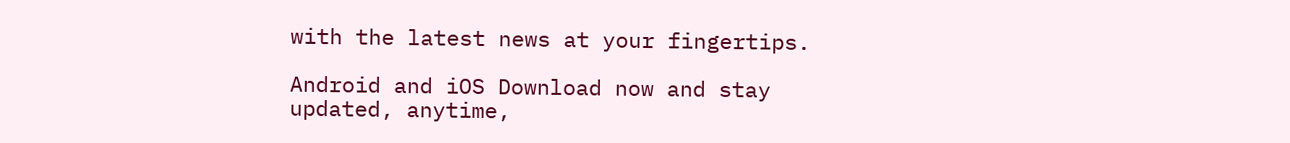with the latest news at your fingertips.

Android and iOS Download now and stay updated, anytime,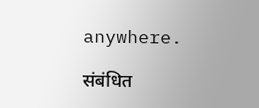anywhere.

संबंधित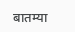बातम्या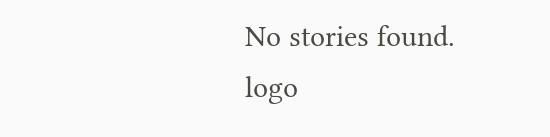No stories found.
logo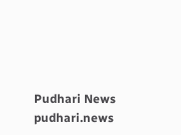Pudhari News
pudhari.news